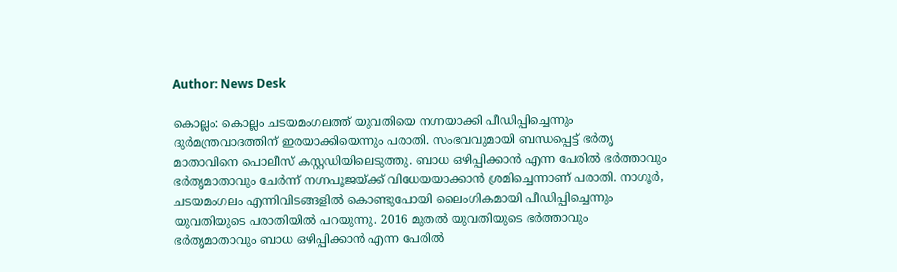Author: News Desk

കൊല്ലം: കൊല്ലം ചടയമംഗലത്ത് യുവതിയെ നഗ്നയാക്കി പീഡിപ്പിച്ചെന്നും ദുർമന്ത്രവാദത്തിന് ഇരയാക്കിയെന്നും പരാതി. സംഭവവുമായി ബന്ധപ്പെട്ട് ഭർതൃ മാതാവിനെ പൊലീസ് കസ്റ്റഡിയിലെടുത്തു. ബാധ ഒഴിപ്പിക്കാൻ എന്ന പേരിൽ ഭർത്താവും ഭർതൃമാതാവും ചേർന്ന് നഗ്നപൂജയ്ക്ക് വിധേയയാക്കാൻ ശ്രമിച്ചെന്നാണ് പരാതി. നാഗൂർ, ചടയമംഗലം എന്നിവിടങ്ങളിൽ കൊണ്ടുപോയി ലൈംഗികമായി പീഡിപ്പിച്ചെന്നും യുവതിയുടെ പരാതിയിൽ പറയുന്നു. 2016 മുതൽ യുവതിയുടെ ഭർത്താവും ഭർതൃമാതാവും ബാധ ഒഴിപ്പിക്കാൻ എന്ന പേരിൽ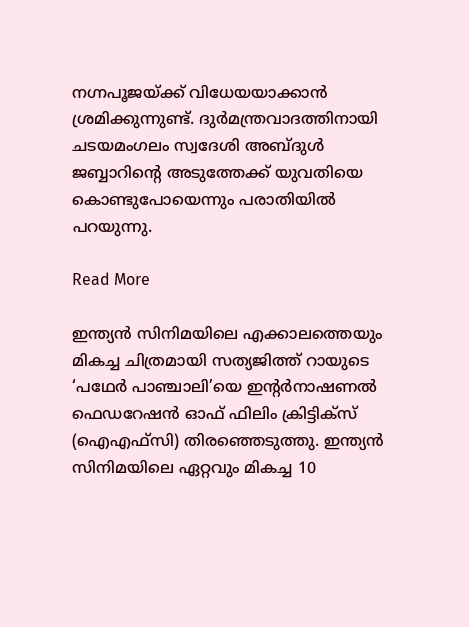നഗ്നപൂജയ്ക്ക് വിധേയയാക്കാൻ ശ്രമിക്കുന്നുണ്ട്. ദുർമന്ത്രവാദത്തിനായി ചടയമംഗലം സ്വദേശി അബ്ദുൾ ജബ്ബാറിന്‍റെ അടുത്തേക്ക് യുവതിയെ കൊണ്ടുപോയെന്നും പരാതിയിൽ പറയുന്നു.

Read More

ഇന്ത്യൻ സിനിമയിലെ എക്കാലത്തെയും മികച്ച ചിത്രമായി സത്യജിത്ത് റായുടെ ‘പഥേർ പാഞ്ചാലി’യെ ഇന്‍റർനാഷണൽ ഫെഡറേഷൻ ഓഫ് ഫിലിം ക്രിട്ടിക്സ് (ഐഎഫ്സി) തിരഞ്ഞെടുത്തു. ഇന്ത്യൻ സിനിമയിലെ ഏറ്റവും മികച്ച 10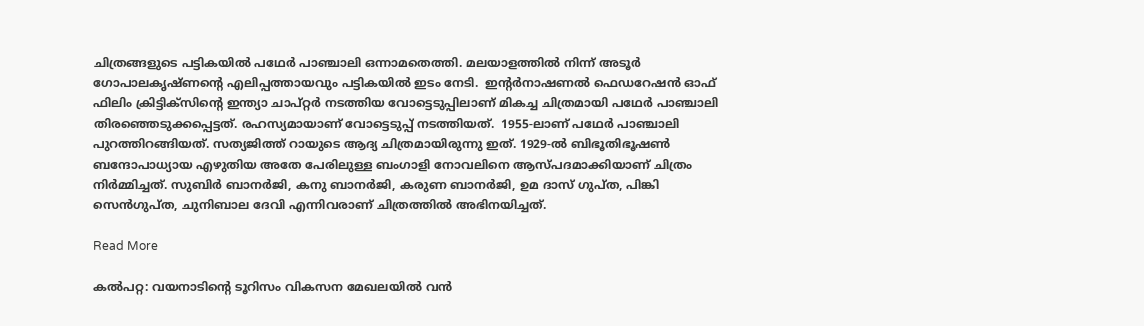ചിത്രങ്ങളുടെ പട്ടികയിൽ പഥേർ പാഞ്ചാലി ഒന്നാമതെത്തി. മലയാളത്തിൽ നിന്ന് അടൂർ ഗോപാലകൃഷ്ണന്‍റെ എലിപ്പത്തായവും പട്ടികയിൽ ഇടം നേടി.  ഇന്‍റർനാഷണൽ ഫെഡറേഷൻ ഓഫ് ഫിലിം ക്രിട്ടിക്സിന്‍റെ ഇന്ത്യാ ചാപ്റ്റർ നടത്തിയ വോട്ടെടുപ്പിലാണ് മികച്ച ചിത്രമായി പഥേർ പാഞ്ചാലി തിരഞ്ഞെടുക്കപ്പെട്ടത്. രഹസ്യമായാണ് വോട്ടെടുപ്പ് നടത്തിയത്.  1955-ലാണ് പഥേർ പാഞ്ചാലി പുറത്തിറങ്ങിയത്. സത്യജിത്ത് റായുടെ ആദ്യ ചിത്രമായിരുന്നു ഇത്. 1929-ൽ ബിഭൂതിഭൂഷൺ ബന്ദോപാധ്യായ എഴുതിയ അതേ പേരിലുള്ള ബംഗാളി നോവലിനെ ആസ്പദമാക്കിയാണ് ചിത്രം നിർമ്മിച്ചത്. സുബിർ ബാനർജി, കനു ബാനർജി, കരുണ ബാനർജി, ഉമ ദാസ് ഗുപ്ത, പിങ്കി സെൻഗുപ്ത, ചുനിബാല ദേവി എന്നിവരാണ് ചിത്രത്തിൽ അഭിനയിച്ചത്.

Read More

കൽപറ്റ: വയനാടിന്‍റെ ടൂറിസം വികസന മേഖലയിൽ വൻ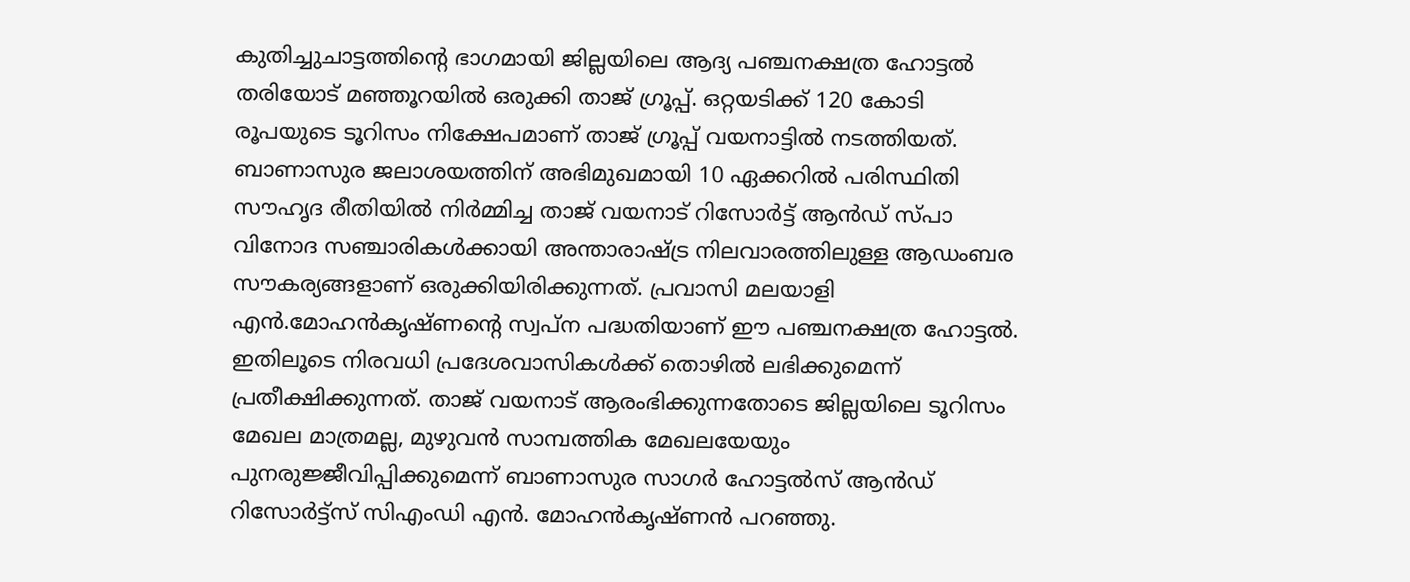കുതിച്ചുചാട്ടത്തിന്‍റെ ഭാഗമായി ജില്ലയിലെ ആദ്യ പഞ്ചനക്ഷത്ര ഹോട്ടൽ തരിയോട് മഞ്ഞൂറയിൽ ഒരുക്കി താജ് ഗ്രൂപ്പ്. ഒറ്റയടിക്ക് 120 കോടി രൂപയുടെ ടൂറിസം നിക്ഷേപമാണ് താജ് ഗ്രൂപ്പ് വയനാട്ടിൽ നടത്തിയത്. ബാണാസുര ജലാശയത്തിന് അഭിമുഖമായി 10 ഏക്കറിൽ പരിസ്ഥിതി സൗഹൃദ രീതിയിൽ നിർമ്മിച്ച താജ് വയനാട് റിസോർട്ട് ആൻഡ് സ്പാ വിനോദ സഞ്ചാരികൾക്കായി അന്താരാഷ്ട്ര നിലവാരത്തിലുള്ള ആഡംബര സൗകര്യങ്ങളാണ് ഒരുക്കിയിരിക്കുന്നത്. പ്രവാസി മലയാളി എൻ.മോഹൻകൃഷ്ണന്‍റെ സ്വപ്ന പദ്ധതിയാണ് ഈ പഞ്ചനക്ഷത്ര ഹോട്ടൽ. ഇതിലൂടെ നിരവധി പ്രദേശവാസികൾക്ക് തൊഴിൽ ലഭിക്കുമെന്ന് പ്രതീക്ഷിക്കുന്നത്. താജ് വയനാട് ആരംഭിക്കുന്നതോടെ ജില്ലയിലെ ടൂറിസം മേഖല മാത്രമല്ല, മുഴുവൻ സാമ്പത്തിക മേഖലയേയും പുനരുജ്ജീവിപ്പിക്കുമെന്ന് ബാണാസുര സാഗർ ഹോട്ടൽസ് ആൻഡ് റിസോർട്ട്സ് സിഎംഡി എൻ. മോഹൻകൃഷ്ണൻ പറഞ്ഞു.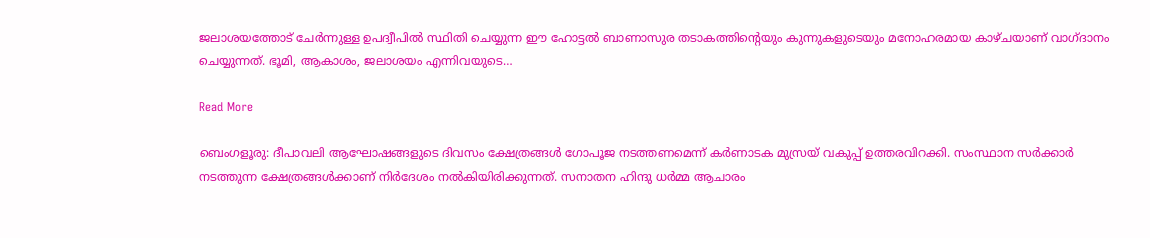ജലാശയത്തോട് ചേർന്നുള്ള ഉപദ്വീപിൽ സ്ഥിതി ചെയ്യുന്ന ഈ ഹോട്ടൽ ബാണാസുര തടാകത്തിന്‍റെയും കുന്നുകളുടെയും മനോഹരമായ കാഴ്ചയാണ് വാഗ്ദാനം ചെയ്യുന്നത്. ഭൂമി, ആകാശം, ജലാശയം എന്നിവയുടെ…

Read More

ബെംഗളൂരു: ദീപാവലി ആഘോഷങ്ങളുടെ ദിവസം ക്ഷേത്രങ്ങൾ ഗോപൂജ നടത്തണമെന്ന് കർണാടക മുസ്രയ് വകുപ്പ് ഉത്തരവിറക്കി. സംസ്ഥാന സർക്കാർ നടത്തുന്ന ക്ഷേത്രങ്ങൾക്കാണ് നിർദേശം നൽകിയിരിക്കുന്നത്. സനാതന ഹിന്ദു ധർമ്മ ആചാരം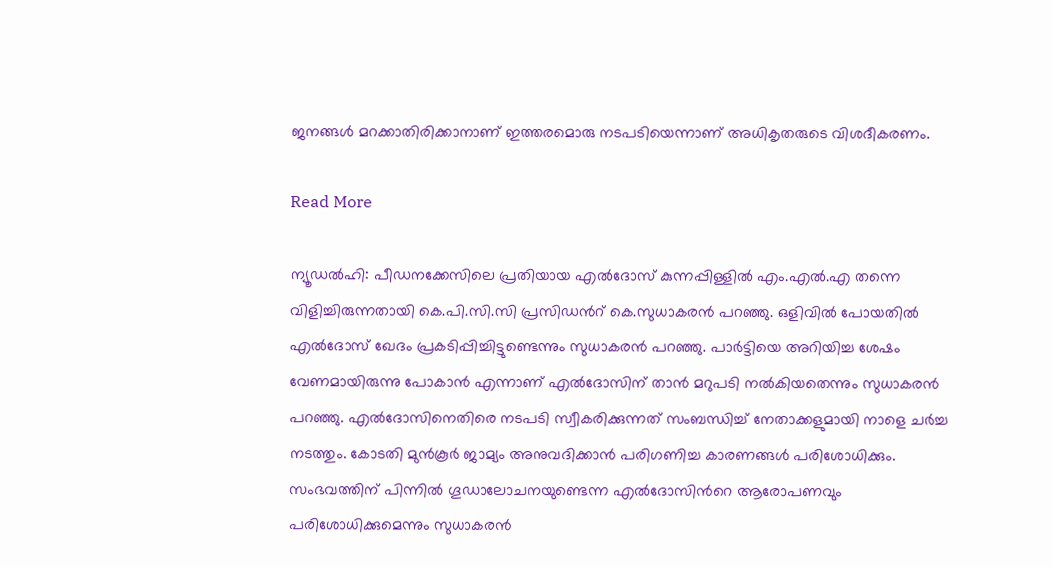ജനങ്ങൾ മറക്കാതിരിക്കാനാണ് ഇത്തരമൊരു നടപടിയെന്നാണ് അധികൃതരുടെ വിശദീകരണം.

Read More

ന്യൂഡൽഹി: പീഡനക്കേസിലെ പ്രതിയായ എൽദോസ് കുന്നപ്പിള്ളിൽ എം.എൽ.എ തന്നെ വിളിച്ചിരുന്നതായി കെ.പി.സി.സി പ്രസിഡന്‍റ് കെ.സുധാകരൻ പറഞ്ഞു. ഒളിവിൽ പോയതിൽ എൽദോസ് ഖേദം പ്രകടിപ്പിച്ചിട്ടുണ്ടെന്നും സുധാകരൻ പറഞ്ഞു. പാർട്ടിയെ അറിയിച്ച ശേഷം വേണമായിരുന്നു പോകാൻ എന്നാണ് എൽദോസിന് താൻ മറുപടി നൽകിയതെന്നും സുധാകരൻ പറഞ്ഞു. എൽദോസിനെതിരെ നടപടി സ്വീകരിക്കുന്നത് സംബന്ധിച്ച് നേതാക്കളുമായി നാളെ ചർച്ച നടത്തും. കോടതി മുൻകൂർ ജാമ്യം അനുവദിക്കാൻ പരിഗണിച്ച കാരണങ്ങൾ പരിശോധിക്കും. സംഭവത്തിന് പിന്നിൽ ഗൂഡാലോചനയുണ്ടെന്ന എൽദോസിന്‍റെ ആരോപണവും പരിശോധിക്കുമെന്നും സുധാകരൻ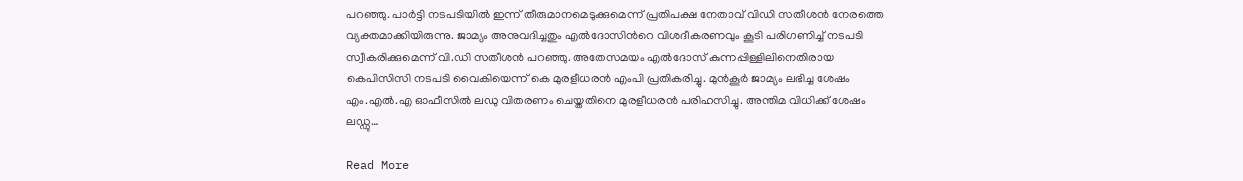പറഞ്ഞു. പാർട്ടി നടപടിയിൽ ഇന്ന് തീരുമാനമെടുക്കുമെന്ന് പ്രതിപക്ഷ നേതാവ് വിഡി സതീശൻ നേരത്തെ വ്യക്തമാക്കിയിരുന്നു. ജാമ്യം അനുവദിച്ചതും എൽദോസിന്‍റെ വിശദീകരണവും കൂടി പരിഗണിച്ച് നടപടി സ്വീകരിക്കുമെന്ന് വി.ഡി സതീശൻ പറഞ്ഞു. അതേസമയം എൽദോസ് കുന്നപ്പിള്ളിലിനെതിരായ കെപിസിസി നടപടി വൈകിയെന്ന് കെ മുരളീധരൻ എംപി പ്രതികരിച്ചു. മുൻകൂർ ജാമ്യം ലഭിച്ച ശേഷം എം.എൽ.എ ഓഫീസിൽ ലഡു വിതരണം ചെയ്തതിനെ മുരളീധരൻ പരിഹസിച്ചു. അന്തിമ വിധിക്ക് ശേഷം ലഡ്ഡു…

Read More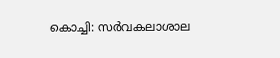കൊച്ചി: സർവകലാശാല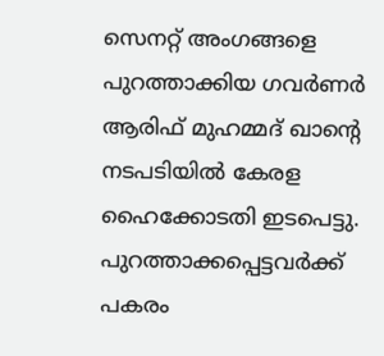സെനറ്റ് അംഗങ്ങളെ പുറത്താക്കിയ ഗവർണർ ആരിഫ് മുഹമ്മദ് ഖാന്‍റെ നടപടിയിൽ കേരള ഹൈക്കോടതി ഇടപെട്ടു. പുറത്താക്കപ്പെട്ടവർക്ക് പകരം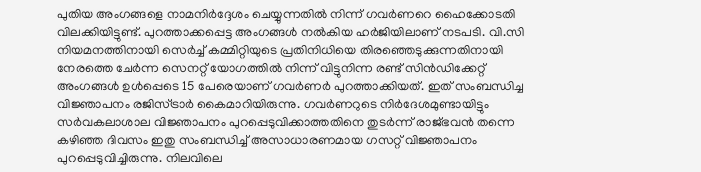പുതിയ അംഗങ്ങളെ നാമനിർദ്ദേശം ചെയ്യുന്നതിൽ നിന്ന് ഗവർണറെ ഹൈക്കോടതി വിലക്കിയിട്ടുണ്ട്. പുറത്താക്കപ്പെട്ട അംഗങ്ങൾ നൽകിയ ഹർജിയിലാണ് നടപടി. വി.സി നിയമനത്തിനായി സെർച്ച് കമ്മിറ്റിയുടെ പ്രതിനിധിയെ തിരഞ്ഞെടുക്കുന്നതിനായി നേരത്തെ ചേർന്ന സെനറ്റ് യോഗത്തിൽ നിന്ന് വിട്ടുനിന്ന രണ്ട് സിൻഡിക്കേറ്റ് അംഗങ്ങൾ ഉൾപ്പെടെ 15 പേരെയാണ് ഗവർണർ പുറത്താക്കിയത്. ഇത് സംബന്ധിച്ച വിജ്ഞാപനം രജിസ്ട്രാർ കൈമാറിയിരുന്നു. ഗവർണറുടെ നിർദേശമുണ്ടായിട്ടും സർവകലാശാല വിജ്ഞാപനം പുറപ്പെടുവിക്കാത്തതിനെ തുടർന്ന് രാജ്ഭവൻ തന്നെ കഴിഞ്ഞ ദിവസം ഇതു സംബന്ധിച്ച് അസാധാരണമായ ഗസറ്റ് വിജ്ഞാപനം പുറപ്പെടുവിച്ചിരുന്നു. നിലവിലെ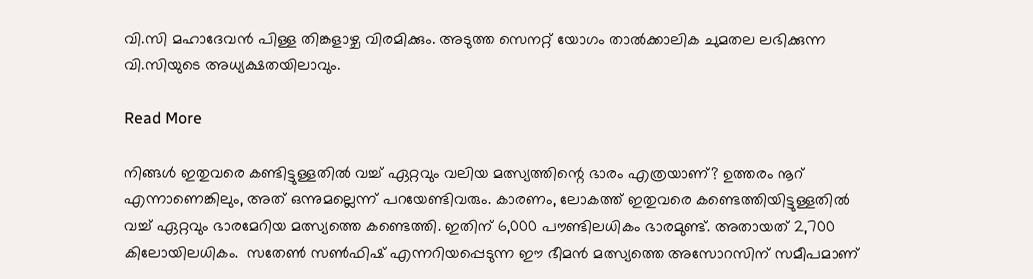വി.സി മഹാദേവൻ പിള്ള തിങ്കളാഴ്ച വിരമിക്കും. അടുത്ത സെനറ്റ് യോഗം താൽക്കാലിക ചുമതല ലഭിക്കുന്ന വി.സിയുടെ അധ്യക്ഷതയിലാവും.

Read More

നിങ്ങൾ ഇതുവരെ കണ്ടിട്ടുള്ളതിൽ വച്ച് ഏറ്റവും വലിയ മത്സ്യത്തിന്റെ ഭാരം എത്രയാണ്? ഉത്തരം നൂറ് എന്നാണെങ്കിലും, അത് ഒന്നുമല്ലെന്ന് പറയേണ്ടിവരും. കാരണം, ലോകത്ത് ഇതുവരെ കണ്ടെത്തിയിട്ടുള്ളതിൽ വച്ച് ഏറ്റവും ഭാരമേറിയ മത്സ്യത്തെ കണ്ടെത്തി. ഇതിന് 6,000 പൗണ്ടിലധികം ഭാരമുണ്ട്. അതായത് 2,700 കിലോയിലധികം.  സതേൺ സൺഫിഷ് എന്നറിയപ്പെടുന്ന ഈ ഭീമൻ മത്സ്യത്തെ അസോറസിന് സമീപമാണ്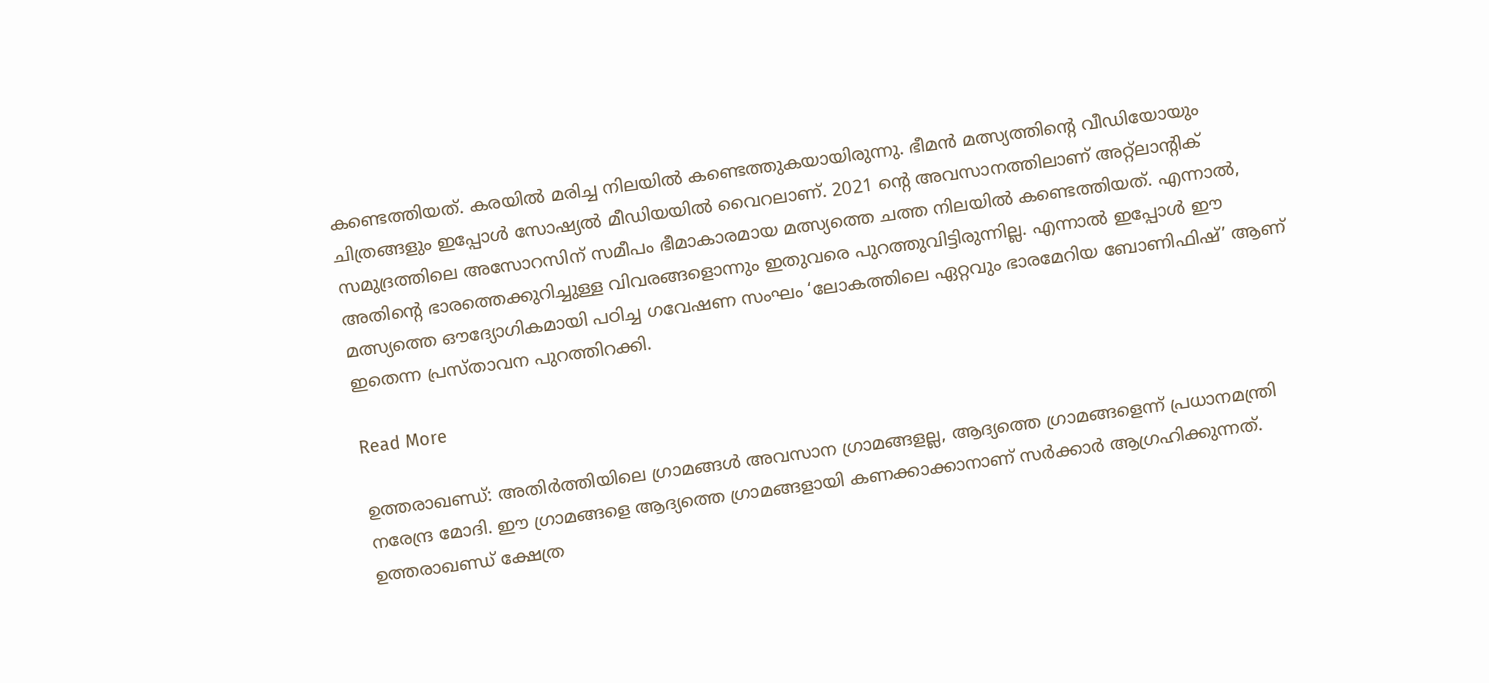കണ്ടെത്തിയത്. കരയിൽ മരിച്ച നിലയിൽ കണ്ടെത്തുകയായിരുന്നു. ഭീമൻ മത്സ്യത്തിന്‍റെ വീഡിയോയും ചിത്രങ്ങളും ഇപ്പോൾ സോഷ്യൽ മീഡിയയിൽ വൈറലാണ്. 2021 ന്‍റെ അവസാനത്തിലാണ് അറ്റ്ലാന്‍റിക് സമുദ്രത്തിലെ അസോറസിന് സമീപം ഭീമാകാരമായ മത്സ്യത്തെ ചത്ത നിലയിൽ കണ്ടെത്തിയത്. എന്നാൽ, അതിന്‍റെ ഭാരത്തെക്കുറിച്ചുള്ള വിവരങ്ങളൊന്നും ഇതുവരെ പുറത്തുവിട്ടിരുന്നില്ല. എന്നാൽ ഇപ്പോൾ ഈ മത്സ്യത്തെ ഔദ്യോഗികമായി പഠിച്ച ഗവേഷണ സംഘം ‘ലോകത്തിലെ ഏറ്റവും ഭാരമേറിയ ബോണിഫിഷ്’ ആണ് ഇതെന്ന പ്രസ്താവന പുറത്തിറക്കി.

Read More

ഉത്തരാഖണ്ഡ്: അതിർത്തിയിലെ ഗ്രാമങ്ങൾ അവസാന ഗ്രാമങ്ങളല്ല, ആദ്യത്തെ ഗ്രാമങ്ങളെന്ന് പ്രധാനമന്ത്രി നരേന്ദ്ര മോദി. ഈ ഗ്രാമങ്ങളെ ആദ്യത്തെ ഗ്രാമങ്ങളായി കണക്കാക്കാനാണ് സർക്കാർ ആഗ്രഹിക്കുന്നത്. ഉത്തരാഖണ്ഡ് ക്ഷേത്ര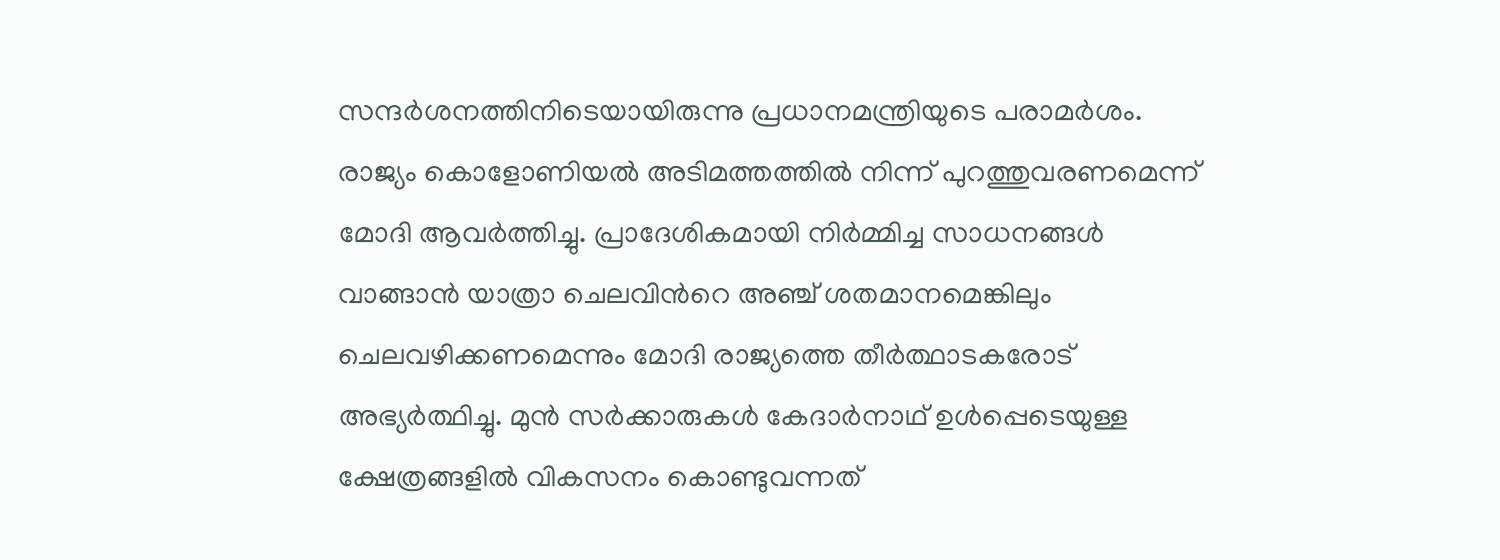സന്ദർശനത്തിനിടെയായിരുന്നു പ്രധാനമന്ത്രിയുടെ പരാമർശം. രാജ്യം കൊളോണിയൽ അടിമത്തത്തിൽ നിന്ന് പുറത്തുവരണമെന്ന് മോദി ആവർത്തിച്ചു. പ്രാദേശികമായി നിർമ്മിച്ച സാധനങ്ങൾ വാങ്ങാൻ യാത്രാ ചെലവിന്‍റെ അഞ്ച് ശതമാനമെങ്കിലും ചെലവഴിക്കണമെന്നും മോദി രാജ്യത്തെ തീർത്ഥാടകരോട് അഭ്യർത്ഥിച്ചു. മുൻ സർക്കാരുകൾ കേദാർനാഥ് ഉൾപ്പെടെയുള്ള ക്ഷേത്രങ്ങളിൽ വികസനം കൊണ്ടുവന്നത്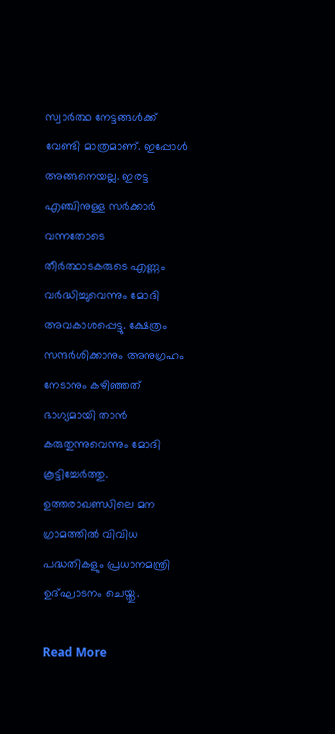സ്വാർത്ഥ നേട്ടങ്ങൾക്ക് വേണ്ടി മാത്രമാണ്. ഇപ്പോൾ അങ്ങനെയല്ല. ഇരട്ട എഞ്ചിനുള്ള സർക്കാർ വന്നതോടെ തീർത്ഥാടകരുടെ എണ്ണം വർദ്ധിച്ചുവെന്നും മോദി അവകാശപ്പെട്ടു. ക്ഷേത്രം സന്ദർശിക്കാനും അനുഗ്രഹം നേടാനും കഴിഞ്ഞത് ഭാഗ്യമായി താൻ കരുതുന്നുവെന്നും മോദി കൂട്ടിച്ചേർത്തു. ഉത്തരാഖണ്ഡിലെ മന ഗ്രാമത്തിൽ വിവിധ പദ്ധതികളും പ്രധാനമന്ത്രി ഉദ്ഘാടനം ചെയ്തു.

Read More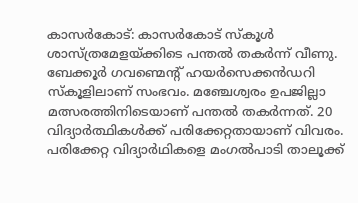കാസര്‍കോട്: കാസർകോട് സ്കൂൾ ശാസ്ത്രമേളയ്ക്കിടെ പന്തൽ തകർന്ന് വീണു. ബേക്കൂർ ഗവണ്മെന്‍റ് ഹയർസെക്കൻഡറി സ്കൂളിലാണ് സംഭവം. മഞ്ചേശ്വരം ഉപജില്ലാ മത്സരത്തിനിടെയാണ് പന്തൽ തകർന്നത്. 20 വിദ്യാർത്ഥികൾക്ക് പരിക്കേറ്റതായാണ് വിവരം. പരിക്കേറ്റ വിദ്യാർഥികളെ മംഗൽപാടി താലൂക്ക്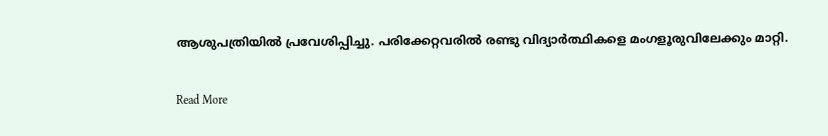ആശുപത്രിയിൽ പ്രവേശിപ്പിച്ചു. പരിക്കേറ്റവരിൽ രണ്ടു വിദ്യാർത്ഥികളെ മംഗളൂരുവിലേക്കും മാറ്റി.

Read More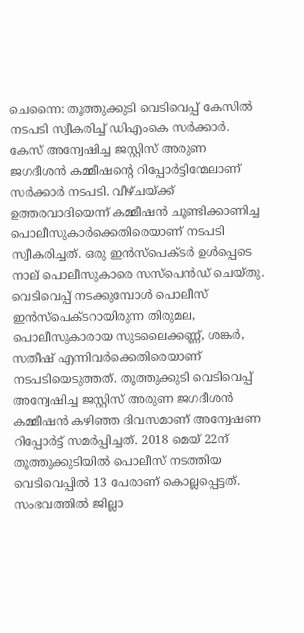ചെന്നൈ: തൂത്തുക്കുടി വെടിവെപ്പ് കേസിൽ നടപടി സ്വീകരിച്ച് ഡിഎംകെ സർക്കാർ. കേസ് അന്വേഷിച്ച ജസ്റ്റിസ് അരുണ ജഗദീശൻ കമ്മീഷന്‍റെ റിപ്പോർട്ടിന്മേലാണ് സർക്കാർ നടപടി. വീഴ്ചയ്ക്ക് ഉത്തരവാദിയെന്ന് കമ്മീഷൻ ചൂണ്ടിക്കാണിച്ച പൊലീസുകാർക്കെതിരെയാണ് നടപടി സ്വീകരിച്ചത്. ഒരു ഇൻസ്പെക്ടർ ഉൾപ്പെടെ നാല് പൊലീസുകാരെ സസ്പെൻഡ് ചെയ്തു. വെടിവെപ്പ് നടക്കുമ്പോൾ പൊലീസ് ഇൻസ്പെക്ടറായിരുന്ന തിരുമല, പൊലീസുകാരായ സുടലൈക്കണ്ണ്, ശങ്കർ, സതീഷ് എന്നിവർക്കെതിരെയാണ് നടപടിയെടുത്തത്. തൂത്തുക്കുടി വെടിവെപ്പ് അന്വേഷിച്ച ജസ്റ്റിസ് അരുണ ജഗദീശൻ കമ്മീഷൻ കഴിഞ്ഞ ദിവസമാണ് അന്വേഷണ റിപ്പോർട്ട് സമർപ്പിച്ചത്. 2018 മെയ് 22ന് തൂത്തുക്കുടിയിൽ പൊലീസ് നടത്തിയ വെടിവെപ്പിൽ 13 പേരാണ് കൊല്ലപ്പെട്ടത്. സംഭവത്തിൽ ജില്ലാ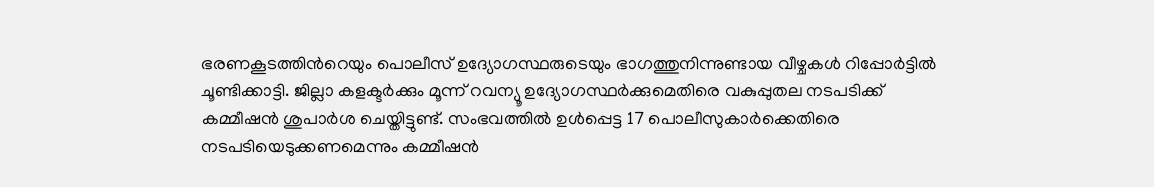ഭരണകൂടത്തിന്‍റെയും പൊലീസ് ഉദ്യോഗസ്ഥരുടെയും ഭാഗത്തുനിന്നുണ്ടായ വീഴ്ചകൾ റിപ്പോർട്ടിൽ ചൂണ്ടിക്കാട്ടി. ജില്ലാ കളക്ടർക്കും മൂന്ന് റവന്യൂ ഉദ്യോഗസ്ഥർക്കുമെതിരെ വകുപ്പുതല നടപടിക്ക് കമ്മീഷൻ ശുപാർശ ചെയ്തിട്ടുണ്ട്. സംഭവത്തിൽ ഉൾപ്പെട്ട 17 പൊലീസുകാർക്കെതിരെ നടപടിയെടുക്കണമെന്നും കമ്മീഷൻ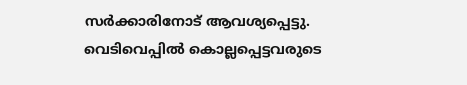സർക്കാരിനോട് ആവശ്യപ്പെട്ടു. വെടിവെപ്പിൽ കൊല്ലപ്പെട്ടവരുടെ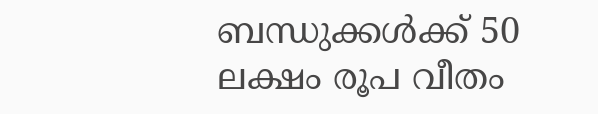ബന്ധുക്കൾക്ക് 50 ലക്ഷം രൂപ വീതം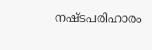നഷ്ടപരിഹാരം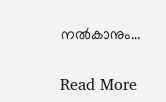നൽകാനും…

Read More